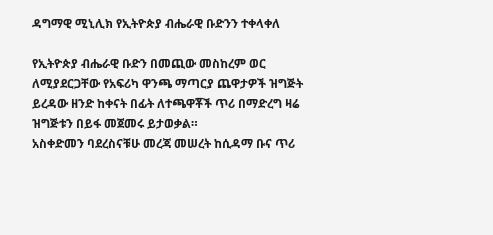ዳግማዊ ሚኒሊክ የኢትዮጵያ ብሔራዊ ቡድንን ተቀላቀለ

የኢትዮጵያ ብሔራዊ ቡድን በመጪው መስከረም ወር ለሚያደርጋቸው የአፍሪካ ዋንጫ ማጣርያ ጨዋታዎች ዝግጅት ይረዳው ዘንድ ከቀናት በፊት ለተጫዋቾች ጥሪ በማድረግ ዛሬ ዝግጅቱን በይፋ መጀመሩ ይታወቃል።
አስቀድመን ባደረስናቹሁ መረጃ መሠረት ከሲዳማ ቡና ጥሪ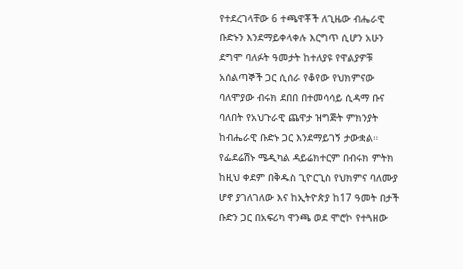የተደረገላቸው 6 ተጫዋቾች ለጊዜው ብሔራዊ ቡድኑን እንደማይቀላቀሉ እርግጥ ሲሆን አሁን ደግሞ ባለፉት ዓመታት ከተለያዩ የዋልያዎቹ አሰልጣኞች ጋር ሲሰራ የቆየው የህክምናው ባለሞያው ብሩክ ደበበ በተመሳሳይ ሲዳማ ቡና ባለበት የአህጉራዊ ጨዋታ ዝግጅት ምክንያት ከብሔራዊ ቡድኑ ጋር እንደማይገኝ ታውቋል።
የፌደሬሽኑ ሜዲካል ዳይሬክተርም በብሩክ ምትክ ከዚህ ቀደም በቅዱስ ጊዮርጊስ የህክምና ባለሙያ ሆኖ ያገለገለው እና ከኢትዮጵያ ከ17 ዓመት በታች ቡድን ጋር በአፍሪካ ዋንጫ ወደ ሞሮኮ የተጓዘው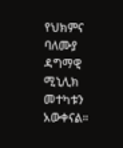የህክምና ባለሙያ ዳግማዊ ሚኒሊክ መተካቱን አውቀናል።